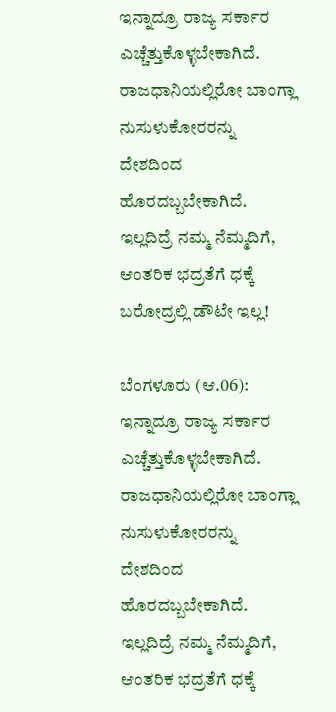ಇನ್ನಾದ್ರೂ ರಾಜ್ಯ ಸರ್ಕಾರ ಎಚ್ಚೆತ್ತುಕೊಳ್ಳಬೇಕಾಗಿದೆ. ರಾಜಧಾನಿಯಲ್ಲಿರೋ ಬಾಂಗ್ಲಾ ನುಸುಳುಕೋರರನ್ನು ದೇಶದಿಂದ ಹೊರದಬ್ಬಬೇಕಾಗಿದೆ. ಇಲ್ಲದಿದ್ರೆ ನಮ್ಮ ನೆಮ್ಮದಿಗೆ, ಆಂತರಿಕ ಭದ್ರತೆಗೆ ಧಕ್ಕೆ ಬರೋದ್ರಲ್ಲಿ ಡೌಟೇ ಇಲ್ಲ!

ಬೆಂಗಳೂರು (ಆ.06): ಇನ್ನಾದ್ರೂ ರಾಜ್ಯ ಸರ್ಕಾರ ಎಚ್ಚೆತ್ತುಕೊಳ್ಳಬೇಕಾಗಿದೆ. ರಾಜಧಾನಿಯಲ್ಲಿರೋ ಬಾಂಗ್ಲಾ ನುಸುಳುಕೋರರನ್ನು ದೇಶದಿಂದ ಹೊರದಬ್ಬಬೇಕಾಗಿದೆ. ಇಲ್ಲದಿದ್ರೆ ನಮ್ಮ ನೆಮ್ಮದಿಗೆ, ಆಂತರಿಕ ಭದ್ರತೆಗೆ ಧಕ್ಕೆ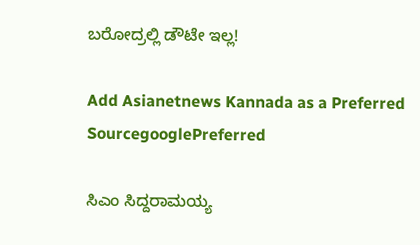ಬರೋದ್ರಲ್ಲಿ ಡೌಟೇ ಇಲ್ಲ!

Add Asianetnews Kannada as a Preferred SourcegooglePreferred

ಸಿಎಂ ಸಿದ್ದರಾಮಯ್ಯ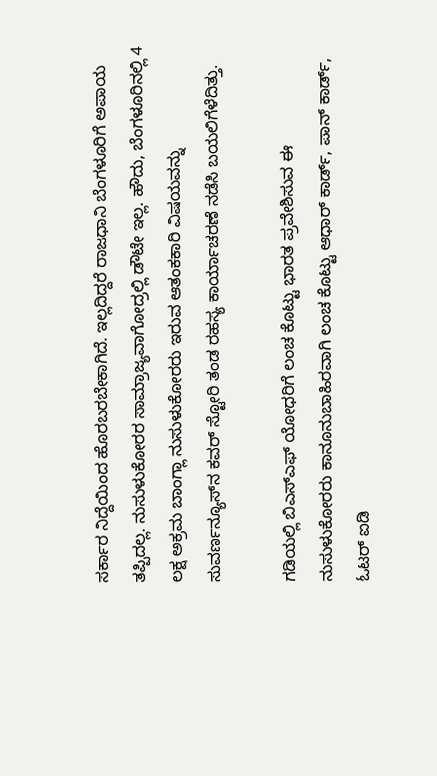ಸರ್ಕಾರ ನಿದ್ದೆಯಿಂದ ಹೊರಬರಬೇಕಾಗಿದೆ. ಇಲ್ಲದಿದ್ದರೆ ರಾಜಧಾನಿ ಬೆಂಗಳೂರಿಗೆ ಅಪಾಯ ತಪ್ಪಿದಲ್ಲ. ನುಸುಳುಕೋರರ ಸಾಮ್ರಾಜ್ಯವಾಗೋದ್ರಲ್ಲಿ ಡೌಟೇ ಇಲ್ಲ. ಹೌದು, ಬೆಂಗಳೂರಿನಲ್ಲಿ 4 ಲಕ್ಷ ಅಕ್ರಮ ಬಾಂಗ್ಲಾ ನುಸುಳುಕೋರರು ಇರುವ ಆತಂಕಕಾರಿ ವಿಷಯವನ್ನು ಸುವರ್ಣನ್ಯೂಸ್‌ನ ಕವರ್ ಸ್ಟೋರಿ ತಂಡ ರಹಸ್ಯ ಕಾರ್ಯಾಚರಣೆ ನಡೆಸಿ ಬಯಲಿಗೆಳೆದಿತ್ತು.

ಗಡಿಯಲ್ಲಿ ಬಿಎಸ್ಎಫ್ ಯೋಧರಿಗೆ ಲಂಚ ಕೊಟ್ಟು ಭಾರತ ಪ್ರವೇಶಿಸುವ ಈ ನುಸುಳುಕೋರರು ಕಾನೂನುಬಾಹಿರವಾಗಿ ಲಂಚ ಕೊಟ್ಟು ಆಧಾರ್ ಕಾರ್ಡ್, ಪಾನ್ ಕಾರ್ಡ್, ಓಟರ್ ಐಡಿ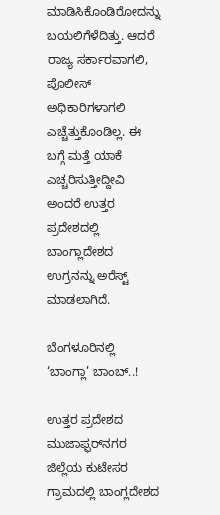ಮಾಡಿಸಿಕೊಂಡಿರೋದನ್ನು ಬಯಲಿಗೆಳೆದಿತ್ತು. ಆದರೆ ರಾಜ್ಯ ಸರ್ಕಾರವಾಗಲಿ, ಪೊಲೀಸ್ ಅಧಿಕಾರಿಗಳಾಗಲಿ ಎಚ್ಚೆತ್ತುಕೊಂಡಿಲ್ಲ. ಈ ಬಗ್ಗೆ ಮತ್ತೆ ಯಾಕೆ ಎಚ್ಚರಿಸುತ್ತೀದ್ದೀವಿ ಅಂದರೆ ಉತ್ತರ ಪ್ರದೇಶದಲ್ಲಿ ಬಾಂಗ್ಲಾದೇಶದ ಉಗ್ರನನ್ನು ಅರೆಸ್ಟ್ ಮಾಡಲಾಗಿದೆ.

ಬೆಂಗಳೂರಿನಲ್ಲಿ ‘ಬಾಂಗ್ಲಾ’ ಬಾಂಬ್..!

ಉತ್ತರ ಪ್ರದೇಶದ ಮುಜಾಫ್ಫರ್‌‌ನಗರ ಜಿಲ್ಲೆಯ ಕುಟೇಸರ ಗ್ರಾಮದಲ್ಲಿ ಬಾಂಗ್ಲದೇಶದ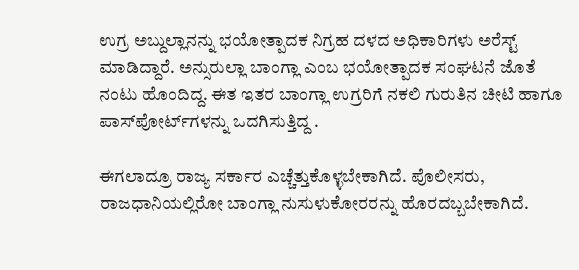ಉಗ್ರ ಅಬ್ದುಲ್ಲಾನನ್ನು ಭಯೋತ್ಪಾದಕ ನಿಗ್ರಹ ದಳದ ಅಧಿಕಾರಿಗಳು ಅರೆಸ್ಟ್ ಮಾಡಿದ್ದಾರೆ. ಅನ್ಸುರುಲ್ಲಾ ಬಾಂಗ್ಲಾ ಎಂಬ ಭಯೋತ್ಪಾದಕ ಸಂಘಟನೆ ಜೊತೆ ನಂಟು ಹೊಂದಿದ್ದ. ಈತ ಇತರ ಬಾಂಗ್ಲಾ ಉಗ್ರರಿಗೆ ನಕಲಿ ಗುರುತಿನ ಚೀಟಿ ಹಾಗೂ ಪಾಸ್‌‌ಪೋರ್ಟ್‌‌ಗಳನ್ನು ಒದಗಿಸುತ್ತಿದ್ದ .

ಈಗಲಾದ್ರೂ ರಾಜ್ಯ ಸರ್ಕಾರ ಎಚ್ಚೆತ್ತುಕೊಳ್ಳಬೇಕಾಗಿದೆ. ಪೊಲೀಸರು, ರಾಜಧಾನಿಯಲ್ಲಿರೋ ಬಾಂಗ್ಲಾ ನುಸುಳುಕೋರರನ್ನು ಹೊರದಬ್ಬಬೇಕಾಗಿದೆ.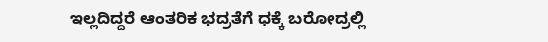ಇಲ್ಲದಿದ್ದರೆ ಆಂತರಿಕ ಭದ್ರತೆಗೆ ಧಕ್ಕೆ ಬರೋದ್ರಲ್ಲಿ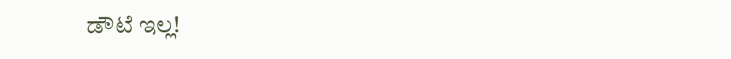ಡೌಟೆ ಇಲ್ಲ!